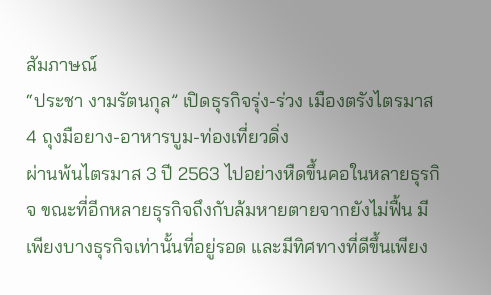สัมภาษณ์
“ประชา งามรัตนกุล” เปิดธุรกิจรุ่ง-ร่วง เมืองตรังไตรมาส 4 ถุงมือยาง-อาหารบูม-ท่องเที่ยวดิ่ง
ผ่านพ้นไตรมาส 3 ปี 2563 ไปอย่างหืดขึ้นคอในหลายธุรกิจ ขณะที่อีกหลายธุรกิจถึงกับล้มหายตายจากยังไม่ฟื้น มีเพียงบางธุรกิจเท่านั้นที่อยู่รอด และมีทิศทางที่ดีขึ้นเพียง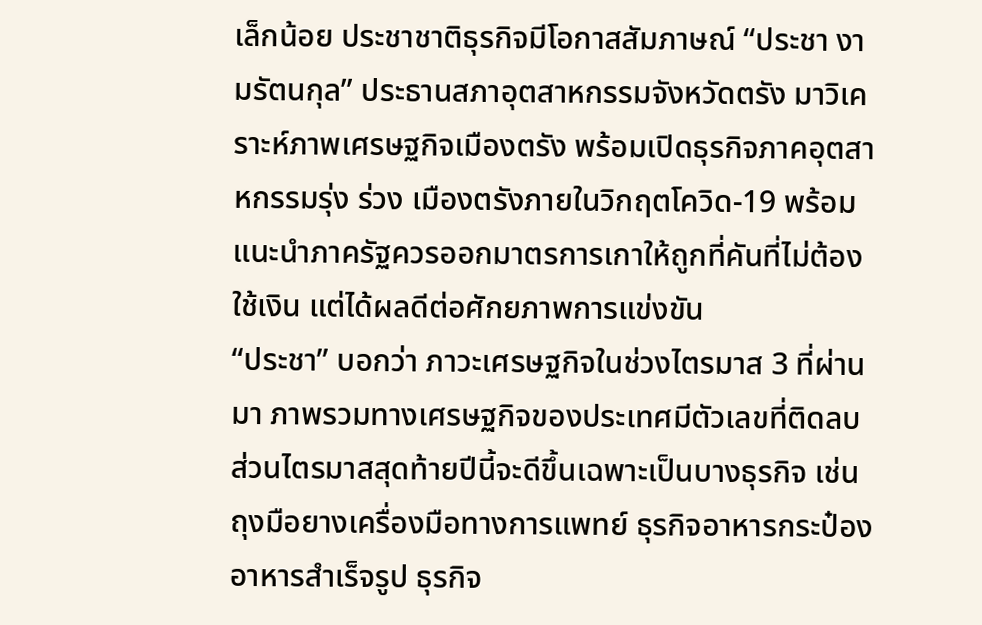เล็กน้อย ประชาชาติธุรกิจมีโอกาสสัมภาษณ์ “ประชา งามรัตนกุล” ประธานสภาอุตสาหกรรมจังหวัดตรัง มาวิเคราะห์ภาพเศรษฐกิจเมืองตรัง พร้อมเปิดธุรกิจภาคอุตสาหกรรมรุ่ง ร่วง เมืองตรังภายในวิกฤตโควิด-19 พร้อมแนะนำภาครัฐควรออกมาตรการเกาให้ถูกที่คันที่ไม่ต้องใช้เงิน แต่ได้ผลดีต่อศักยภาพการแข่งขัน
“ประชา” บอกว่า ภาวะเศรษฐกิจในช่วงไตรมาส 3 ที่ผ่านมา ภาพรวมทางเศรษฐกิจของประเทศมีตัวเลขที่ติดลบ ส่วนไตรมาสสุดท้ายปีนี้จะดีขึ้นเฉพาะเป็นบางธุรกิจ เช่น ถุงมือยางเครื่องมือทางการแพทย์ ธุรกิจอาหารกระป๋อง อาหารสำเร็จรูป ธุรกิจ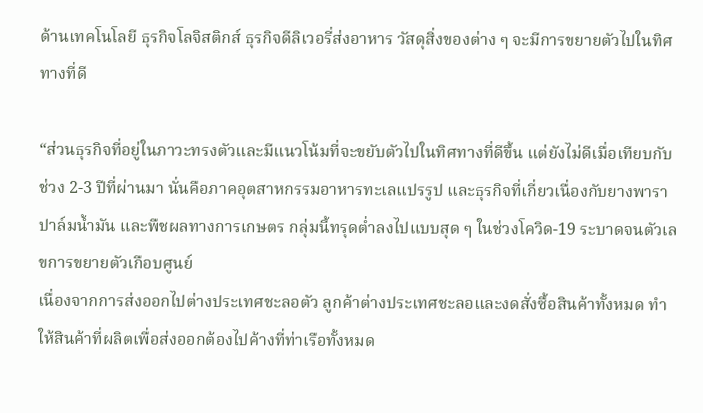ด้านเทคโนโลยี ธุรกิจโลจิสติกส์ ธุรกิจดีลิเวอรี่ส่งอาหาร วัสดุสิ่งของต่าง ๆ จะมีการขยายตัวไปในทิศทางที่ดี

“ส่วนธุรกิจที่อยู่ในภาวะทรงตัวและมีแนวโน้มที่จะขยับตัวไปในทิศทางที่ดีขึ้น แต่ยังไม่ดีเมื่อเทียบกับช่วง 2-3 ปีที่ผ่านมา นั่นคือภาคอุตสาหกรรมอาหารทะเลแปรรูป และธุรกิจที่เกี่ยวเนื่องกับยางพารา ปาล์มน้ำมัน และพืชผลทางการเกษตร กลุ่มนี้ทรุดต่ำลงไปแบบสุด ๆ ในช่วงโควิด-19 ระบาดจนตัวเลขการขยายตัวเกือบศูนย์
เนื่องจากการส่งออกไปต่างประเทศชะลอตัว ลูกค้าต่างประเทศชะลอและงดสั่งซื้อสินค้าทั้งหมด ทำให้สินค้าที่ผลิตเพื่อส่งออกต้องไปค้างที่ท่าเรือทั้งหมด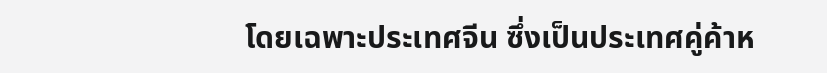โดยเฉพาะประเทศจีน ซึ่งเป็นประเทศคู่ค้าห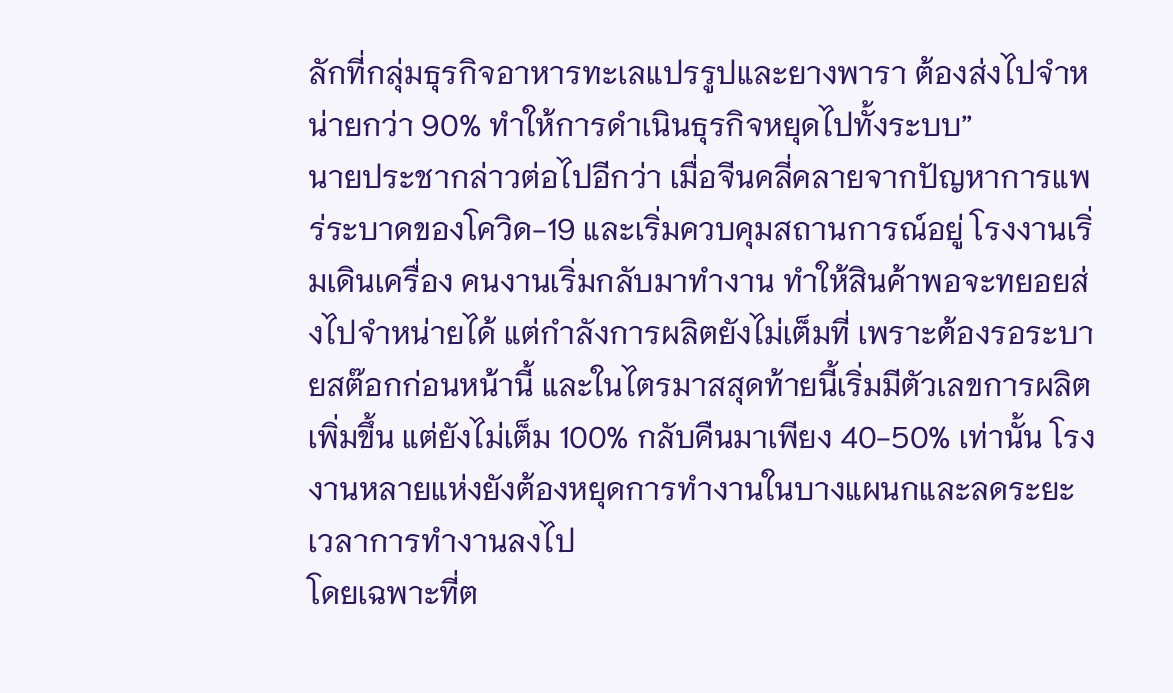ลักที่กลุ่มธุรกิจอาหารทะเลแปรรูปและยางพารา ต้องส่งไปจำหน่ายกว่า 90% ทำให้การดำเนินธุรกิจหยุดไปทั้งระบบ”
นายประชากล่าวต่อไปอีกว่า เมื่อจีนคลี่คลายจากปัญหาการแพร่ระบาดของโควิด-19 และเริ่มควบคุมสถานการณ์อยู่ โรงงานเริ่มเดินเครื่อง คนงานเริ่มกลับมาทำงาน ทำให้สินค้าพอจะทยอยส่งไปจำหน่ายได้ แต่กำลังการผลิตยังไม่เต็มที่ เพราะต้องรอระบายสต๊อกก่อนหน้านี้ และในไตรมาสสุดท้ายนี้เริ่มมีตัวเลขการผลิตเพิ่มขึ้น แต่ยังไม่เต็ม 100% กลับคืนมาเพียง 40-50% เท่านั้น โรงงานหลายแห่งยังต้องหยุดการทำงานในบางแผนกและลดระยะเวลาการทำงานลงไป
โดยเฉพาะที่ต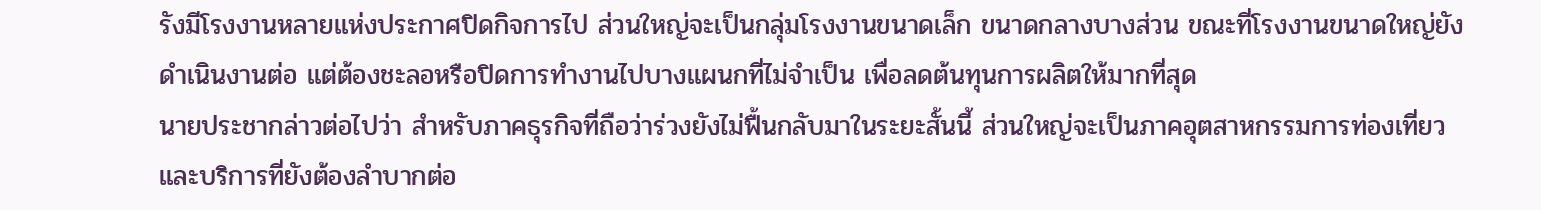รังมีโรงงานหลายแห่งประกาศปิดกิจการไป ส่วนใหญ่จะเป็นกลุ่มโรงงานขนาดเล็ก ขนาดกลางบางส่วน ขณะที่โรงงานขนาดใหญ่ยังดำเนินงานต่อ แต่ต้องชะลอหรือปิดการทำงานไปบางแผนกที่ไม่จำเป็น เพื่อลดต้นทุนการผลิตให้มากที่สุด
นายประชากล่าวต่อไปว่า สำหรับภาคธุรกิจที่ถือว่าร่วงยังไม่ฟื้นกลับมาในระยะสั้นนี้ ส่วนใหญ่จะเป็นภาคอุตสาหกรรมการท่องเที่ยว และบริการที่ยังต้องลำบากต่อ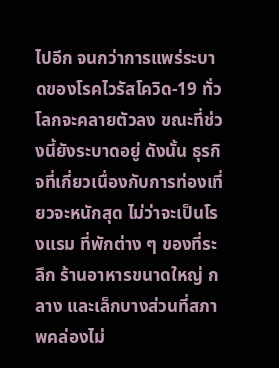ไปอีก จนกว่าการแพร่ระบาดของโรคไวรัสโควิด-19 ทั่วโลกจะคลายตัวลง ขณะที่ช่วงนี้ยังระบาดอยู่ ดังนั้น ธุรกิจที่เกี่ยวเนื่องกับการท่องเที่ยวจะหนักสุด ไม่ว่าจะเป็นโรงแรม ที่พักต่าง ๆ ของที่ระลึก ร้านอาหารขนาดใหญ่ กลาง และเล็กบางส่วนที่สภาพคล่องไม่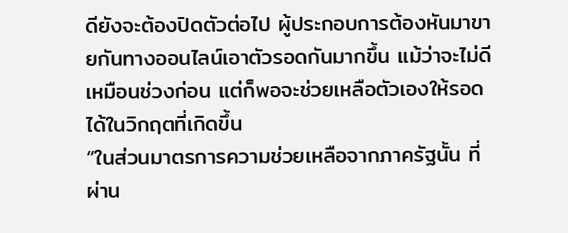ดียังจะต้องปิดตัวต่อไป ผู้ประกอบการต้องหันมาขายกันทางออนไลน์เอาตัวรอดกันมากขึ้น แม้ว่าจะไม่ดีเหมือนช่วงก่อน แต่ก็พอจะช่วยเหลือตัวเองให้รอดได้ในวิกฤตที่เกิดขึ้น
“ในส่วนมาตรการความช่วยเหลือจากภาครัฐนั้น ที่ผ่าน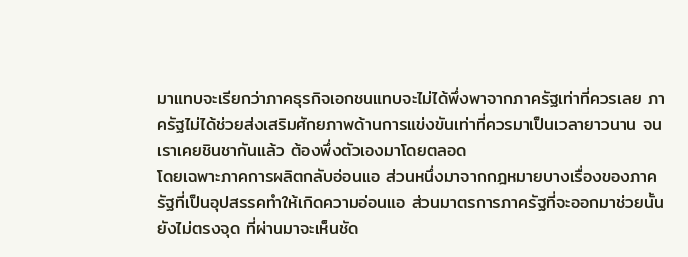มาแทบจะเรียกว่าภาคธุรกิจเอกชนแทบจะไม่ได้พึ่งพาจากภาครัฐเท่าที่ควรเลย ภาครัฐไม่ได้ช่วยส่งเสริมศักยภาพด้านการแข่งขันเท่าที่ควรมาเป็นเวลายาวนาน จนเราเคยชินชากันแล้ว ต้องพึ่งตัวเองมาโดยตลอด
โดยเฉพาะภาคการผลิตกลับอ่อนแอ ส่วนหนึ่งมาจากกฎหมายบางเรื่องของภาครัฐที่เป็นอุปสรรคทำให้เกิดความอ่อนแอ ส่วนมาตรการภาครัฐที่จะออกมาช่วยนั้นยังไม่ตรงจุด ที่ผ่านมาจะเห็นชัด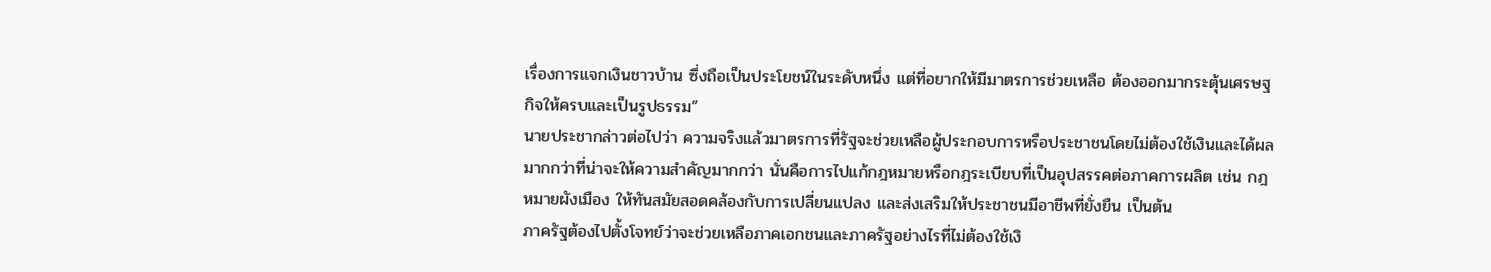เรื่องการแจกเงินชาวบ้าน ซึ่งถือเป็นประโยชน์ในระดับหนึ่ง แต่ที่อยากให้มีมาตรการช่วยเหลือ ต้องออกมากระตุ้นเศรษฐกิจให้ครบและเป็นรูปธรรม”
นายประชากล่าวต่อไปว่า ความจริงแล้วมาตรการที่รัฐจะช่วยเหลือผู้ประกอบการหรือประชาชนโดยไม่ต้องใช้เงินและได้ผลมากกว่าที่น่าจะให้ความสำคัญมากกว่า นั่นคือการไปแก้กฎหมายหรือกฎระเบียบที่เป็นอุปสรรคต่อภาคการผลิต เช่น กฎหมายผังเมือง ให้ทันสมัยสอดคล้องกับการเปลี่ยนแปลง และส่งเสริมให้ประชาชนมีอาชีพที่ยั่งยืน เป็นต้น
ภาครัฐต้องไปตั้งโจทย์ว่าจะช่วยเหลือภาคเอกชนและภาครัฐอย่างไรที่ไม่ต้องใช้เงิ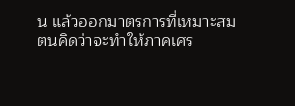น แล้วออกมาตรการที่เหมาะสม ตนคิดว่าจะทำให้ภาคเศร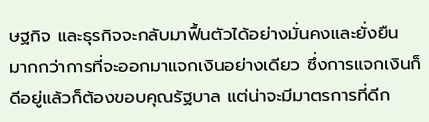ษฐกิจ และธุรกิจจะกลับมาฟื้นตัวได้อย่างมั่นคงและยั่งยืน มากกว่าการที่จะออกมาแจกเงินอย่างเดียว ซึ่งการแจกเงินก็ดีอยู่แล้วก็ต้องขอบคุณรัฐบาล แต่น่าจะมีมาตรการที่ดีก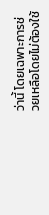ว่านี้ โดยเฉพาะการช่วยเหลือโดยไม่ต้องใช้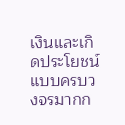เงินและเกิดประโยชน์แบบครบวงจรมากก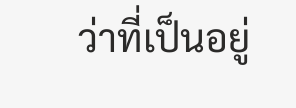ว่าที่เป็นอยู่